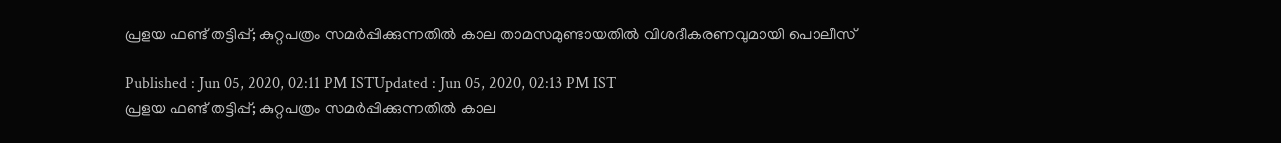പ്രളയ ഫണ്ട് തട്ടിപ്പ്; കുറ്റപത്രം സമർപ്പിക്കുന്നതിൽ കാല താമസമുണ്ടായതിൽ വിശദീകരണവുമായി പൊലീസ്

Published : Jun 05, 2020, 02:11 PM ISTUpdated : Jun 05, 2020, 02:13 PM IST
പ്രളയ ഫണ്ട് തട്ടിപ്പ്; കുറ്റപത്രം സമർപ്പിക്കുന്നതിൽ കാല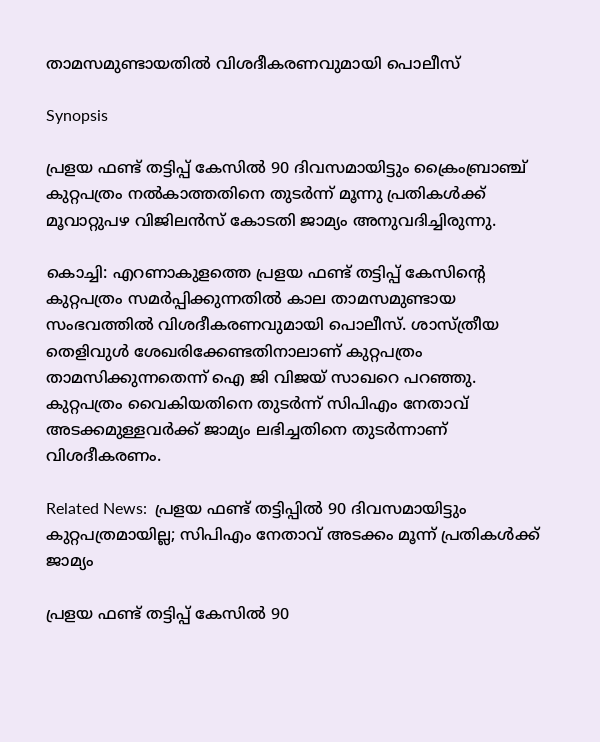താമസമുണ്ടായതിൽ വിശദീകരണവുമായി പൊലീസ്

Synopsis

പ്രളയ ഫണ്ട് തട്ടിപ്പ് കേസിൽ 90 ദിവസമായിട്ടും ക്രൈംബ്രാഞ്ച് കുറ്റപത്രം നൽകാത്തതിനെ തുടർന്ന് മൂന്നു പ്രതികൾക്ക് മൂവാറ്റുപഴ വിജിലൻസ് കോടതി ജാമ്യം അനുവദിച്ചിരുന്നു.

കൊച്ചി: എറണാകുളത്തെ പ്രളയ ഫണ്ട് തട്ടിപ്പ് കേസിന്റെ കുറ്റപത്രം സമർപ്പിക്കുന്നതിൽ കാല താമസമുണ്ടായ സംഭവത്തിൽ വിശദീകരണവുമായി പൊലീസ്. ശാസ്ത്രീയ തെളിവുൾ ശേഖരിക്കേണ്ടതിനാലാണ് കുറ്റപത്രം താമസിക്കുന്നതെന്ന് ഐ ജി വിജയ് സാഖറെ പറഞ്ഞു. കുറ്റപത്രം വൈകിയതിനെ തുടർന്ന് സിപിഎം നേതാവ് അടക്കമുള്ളവർക്ക് ജാമ്യം ലഭിച്ചതിനെ തുടർന്നാണ് വിശദീകരണം.

Related News:  പ്രളയ ഫണ്ട് തട്ടിപ്പിൽ 90 ദിവസമായിട്ടും കുറ്റപത്രമായില്ല; സിപിഎം നേതാവ് അടക്കം മൂന്ന് പ്രതികൾക്ക് ജാമ്യം

പ്രളയ ഫണ്ട് തട്ടിപ്പ് കേസിൽ 90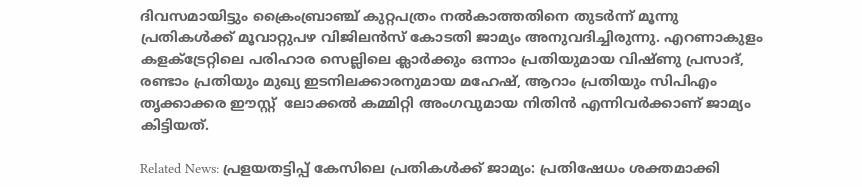ദിവസമായിട്ടും ക്രൈംബ്രാഞ്ച് കുറ്റപത്രം നൽകാത്തതിനെ തുടർന്ന് മൂന്നു പ്രതികൾക്ക് മൂവാറ്റുപഴ വിജിലൻസ് കോടതി ജാമ്യം അനുവദിച്ചിരുന്നു. എറണാകുളം കളക്ട്രേറ്റിലെ പരിഹാര സെല്ലിലെ ക്ലാർക്കും ഒന്നാം പ്രതിയുമായ വിഷ്ണു പ്രസാദ്, രണ്ടാം പ്രതിയും മുഖ്യ ഇടനിലക്കാരനുമായ മഹേഷ്, ആറാം പ്രതിയും സിപിഎം തൃക്കാക്കര ഈസ്റ്റ്  ലോക്കൽ കമ്മിറ്റി അംഗവുമായ നിതിൻ എന്നിവർക്കാണ് ജാമ്യം കിട്ടിയത്.

Related News: പ്രളയതട്ടിപ്പ് കേസിലെ പ്രതികൾക്ക് ജാമ്യം: പ്രതിഷേധം ശക്തമാക്കി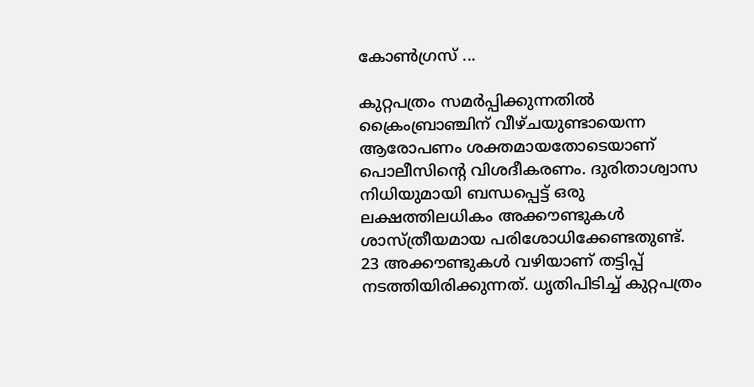കോൺഗ്രസ് ...

കുറ്റപത്രം സമർപ്പിക്കുന്നതിൽ ക്രൈംബ്രാഞ്ചിന് വീഴ്ചയുണ്ടായെന്ന ആരോപണം ശക്തമായതോടെയാണ് പൊലീസിൻ്റെ വിശദീകരണം. ദുരിതാശ്വാസ നിധിയുമായി ബന്ധപ്പെട്ട് ഒരു ലക്ഷത്തിലധികം അക്കൗണ്ടുകൾ ശാസ്ത്രീയമായ പരിശോധിക്കേണ്ടതുണ്ട്. 23 അക്കൗണ്ടുകൾ വഴിയാണ് തട്ടിപ്പ് നടത്തിയിരിക്കുന്നത്. ധൃതിപിടിച്ച് കുറ്റപത്രം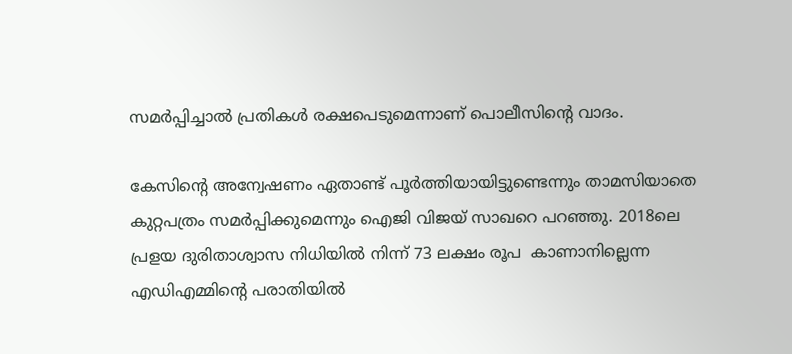സമർപ്പിച്ചാൽ പ്രതികൾ രക്ഷപെടുമെന്നാണ് പൊലീസിൻ്റെ വാദം.

കേസിൻ്റെ അന്വേഷണം ഏതാണ്ട് പൂർത്തിയായിട്ടുണ്ടെന്നും താമസിയാതെ കുറ്റപത്രം സമർപ്പിക്കുമെന്നും ഐജി വിജയ് സാഖറെ പറഞ്ഞു. 2018ലെ പ്രളയ ദുരിതാശ്വാസ നിധിയിൽ നിന്ന് 73 ലക്ഷം രൂപ  കാണാനില്ലെന്ന  എഡിഎമ്മിന്‍റെ പരാതിയിൽ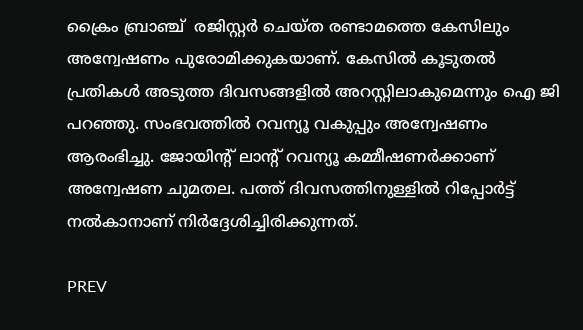ക്രൈം ബ്രാഞ്ച്  രജിസ്റ്റർ ചെയ്ത രണ്ടാമത്തെ കേസിലും അന്വേഷണം പുരോമിക്കുകയാണ്. കേസിൽ കൂടുതൽ പ്രതികൾ അടുത്ത ദിവസങ്ങളിൽ അറസ്റ്റിലാകുമെന്നും ഐ ജി പറഞ്ഞു. സംഭവത്തിൽ റവന്യൂ വകുപ്പും അന്വേഷണം ആരംഭിച്ചു. ജോയിൻ്റ് ലാൻ്റ് റവന്യൂ കമ്മീഷണർക്കാണ് അന്വേഷണ ചുമതല. പത്ത് ദിവസത്തിനുള്ളിൽ റിപ്പോർട്ട് നൽകാനാണ് നിർദ്ദേശിച്ചിരിക്കുന്നത്.

PREV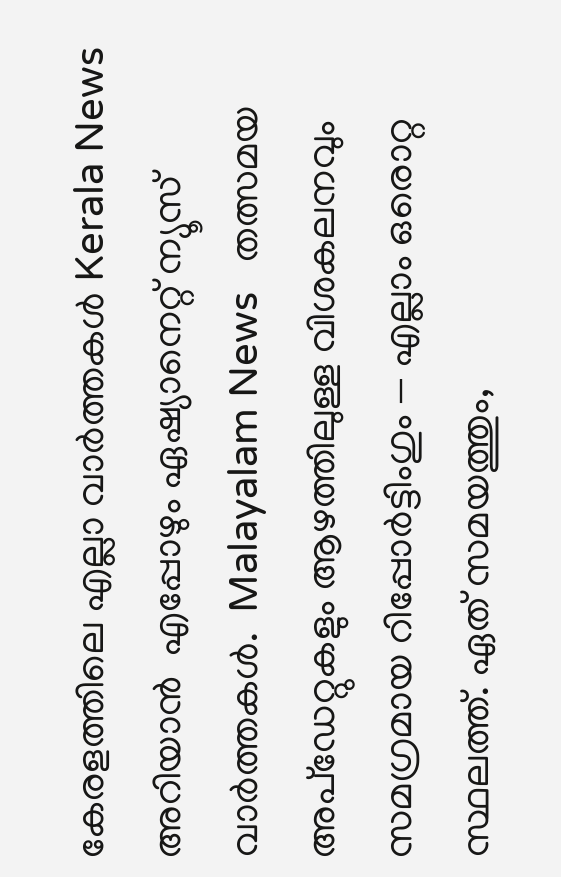കേരളത്തിലെ എല്ലാ വാർത്തകൾ Kerala News അറിയാൻ  എപ്പോഴും ഏഷ്യാനെറ്റ് ന്യൂസ് വാർത്തകൾ.  Malayalam News   തത്സമയ അപ്‌ഡേറ്റുകളും ആഴത്തിലുള്ള വിശകലനവും സമഗ്രമായ റിപ്പോർട്ടിംഗും — എല്ലാം ഒരൊറ്റ സ്ഥലത്ത്. ഏത് സമയത്തും,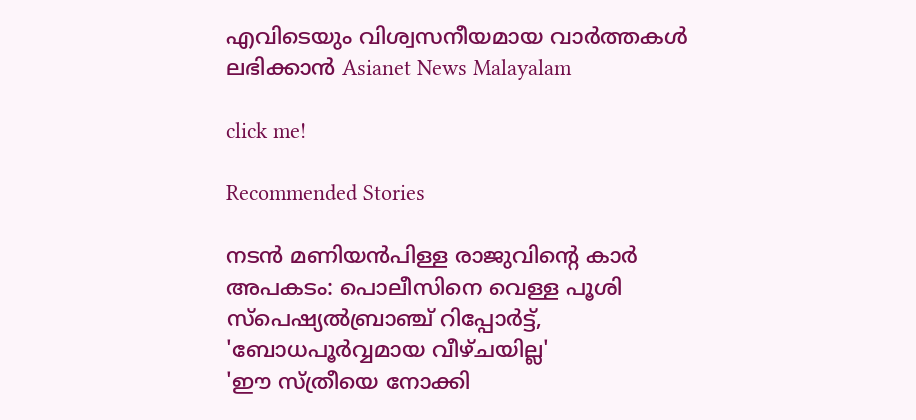എവിടെയും വിശ്വസനീയമായ വാർത്തകൾ ലഭിക്കാൻ Asianet News Malayalam

click me!

Recommended Stories

നടൻ മണിയൻപിള്ള രാജുവിൻ്റെ കാർ അപകടം: പൊലീസിനെ വെള്ള പൂശി സ്‌പെഷ്യൽബ്രാഞ്ച് റിപ്പോർട്ട്, 'ബോധപൂർവ്വമായ വീഴ്ചയില്ല'
'ഈ സ്ത്രീയെ നോക്കി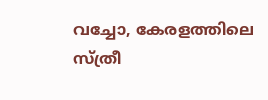വച്ചോ, കേരളത്തിലെ സ്ത്രീ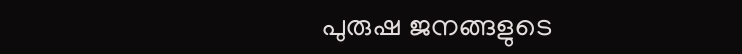പുരുഷ ജനങ്ങളുടെ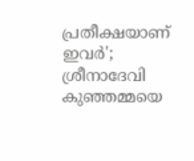പ്രതീക്ഷയാണ് ഇവർ'; ശ്രീനാദേവി കുഞ്ഞമ്മയെ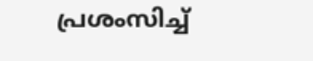പ്രശംസിച്ച്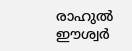രാഹുൽ ഈശ്വർ